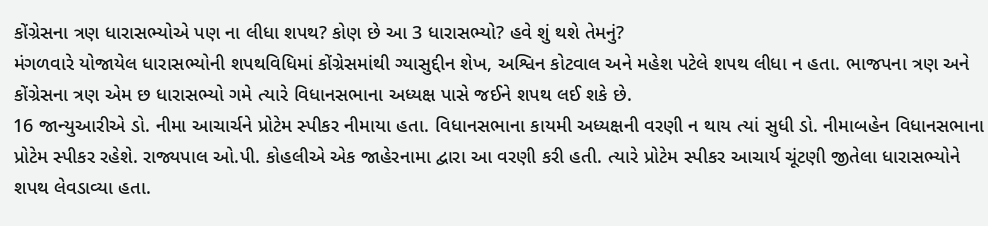કોંગ્રેસના ત્રણ ધારાસભ્યોએ પણ ના લીધા શપથ? કોણ છે આ 3 ધારાસભ્યો? હવે શું થશે તેમનું?
મંગળવારે યોજાયેલ ધારાસભ્યોની શપથવિધિમાં કોંગ્રેસમાંથી ગ્યાસુદ્દીન શેખ, અશ્વિન કોટવાલ અને મહેશ પટેલે શપથ લીધા ન હતા. ભાજપના ત્રણ અને કોંગ્રેસના ત્રણ એમ છ ધારાસભ્યો ગમે ત્યારે વિધાનસભાના અધ્યક્ષ પાસે જઈને શપથ લઈ શકે છે.
16 જાન્યુઆરીએ ડો. નીમા આચાર્ચને પ્રોટેમ સ્પીકર નીમાયા હતા. વિધાનસભાના કાયમી અધ્યક્ષની વરણી ન થાય ત્યાં સુધી ડો. નીમાબહેન વિધાનસભાના પ્રોટેમ સ્પીકર રહેશે. રાજ્યપાલ ઓ.પી. કોહલીએ એક જાહેરનામા દ્વારા આ વરણી કરી હતી. ત્યારે પ્રોટેમ સ્પીકર આચાર્ય ચૂંટણી જીતેલા ધારાસભ્યોને શપથ લેવડાવ્યા હતા.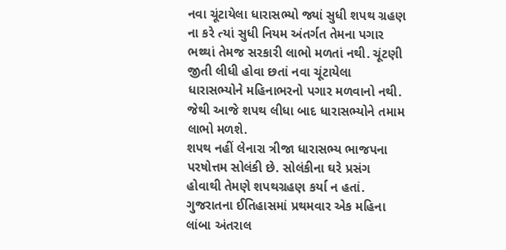નવા ચૂંટાયેલા ધારાસભ્યો જ્યાં સુધી શપથ ગ્રહણ ના કરે ત્યાં સુધી નિયમ અંતર્ગત તેમના પગાર ભથ્થાં તેમજ સરકારી લાભો મળતાં નથી. ચૂંટણી જીતી લીધી હોવા છતાં નવા ચૂંટાયેલા ધારાસભ્યોને મહિનાભરનો પગાર મળવાનો નથી. જેથી આજે શપથ લીધા બાદ ધારાસભ્યોને તમામ લાભો મળશે.
શપથ નહીં લેનારા ત્રીજા ધારાસભ્ય ભાજપના પરષોત્તમ સોલંકી છે. સોલંકીના ઘરે પ્રસંગ હોવાથી તેમણે શપથગ્રહણ કર્યા ન હતાં. ગુજરાતના ઈતિહાસમાં પ્રથમવાર એક મહિના લાંબા અંતરાલ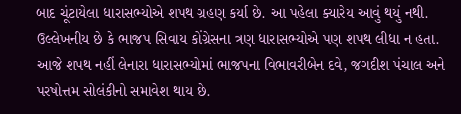બાદ ચૂંટાયેલા ધારાસભ્યોએ શપથ ગ્રહણ કર્યા છે. આ પહેલા ક્યારેય આવું થયું નથી. ઉલ્લેખનીય છે કે ભાજપ સિવાય કોંગ્રેસના ત્રણ ધારાસભ્યોએ પણ શપથ લીધા ન હતા.
આજે શપથ નહીં લેનારા ધારાસભ્યોમાં ભાજપના વિભાવરીબેન દવે, જગદીશ પંચાલ અને પરષોત્તમ સોલંકીનો સમાવેશ થાય છે.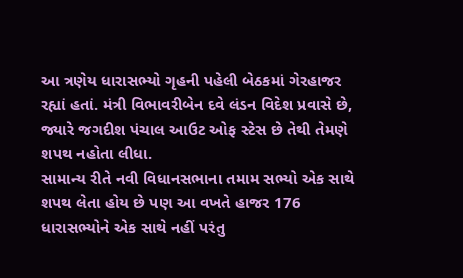આ ત્રણેય ધારાસભ્યો ગૃહની પહેલી બેઠકમાં ગેરહાજર રહ્યાં હતાં. મંત્રી વિભાવરીબેન દવે લંડન વિદેશ પ્રવાસે છે, જ્યારે જગદીશ પંચાલ આઉટ ઓફ સ્ટેસ છે તેથી તેમણે શપથ નહોતા લીધા.
સામાન્ય રીતે નવી વિધાનસભાના તમામ સભ્યો એક સાથે શપથ લેતા હોય છે પણ આ વખતે હાજર 176 ધારાસભ્યોને એક સાથે નહીં પરંતુ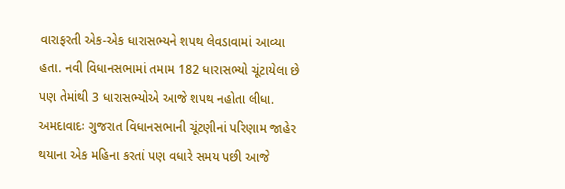વારાફરતી એક-એક ધારાસભ્યને શપથ લેવડાવામાં આવ્યા હતા. નવી વિધાનસભામાં તમામ 182 ધારાસભ્યો ચૂંટાયેલા છે પણ તેમાંથી 3 ધારાસભ્યોએ આજે શપથ નહોતા લીધા.
અમદાવાદઃ ગુજરાત વિધાનસભાની ચૂંટણીનાં પરિણામ જાહેર થયાના એક મહિના કરતાં પણ વધારે સમય પછી આજે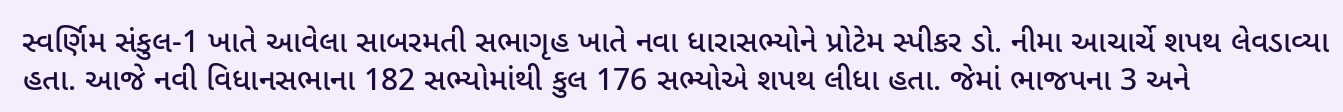સ્વર્ણિમ સંકુલ-1 ખાતે આવેલા સાબરમતી સભાગૃહ ખાતે નવા ધારાસભ્યોને પ્રોટેમ સ્પીકર ડો. નીમા આચાર્ચે શપથ લેવડાવ્યા હતા. આજે નવી વિધાનસભાના 182 સભ્યોમાંથી કુલ 176 સભ્યોએ શપથ લીધા હતા. જેમાં ભાજપના 3 અને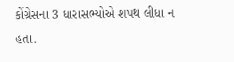કોંગ્રેસના 3 ધારાસભ્યોએ શપથ લીધા ન હતા.